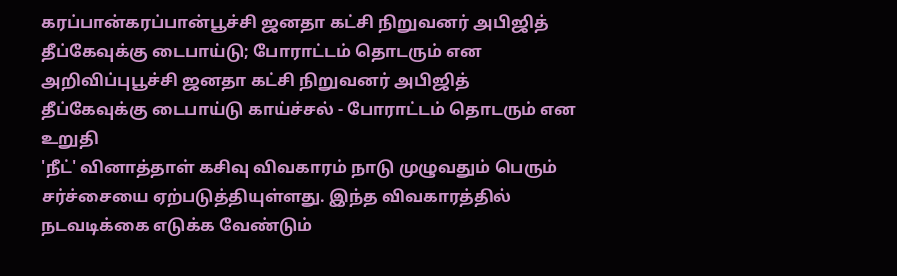கரப்பான்கரப்பான்பூச்சி ஜனதா கட்சி நிறுவனர் அபிஜித் தீப்கேவுக்கு டைபாய்டு; போராட்டம் தொடரும் என அறிவிப்புபூச்சி ஜனதா கட்சி நிறுவனர் அபிஜித் தீப்கேவுக்கு டைபாய்டு காய்ச்சல் - போராட்டம் தொடரும் என உறுதி
'நீட்' வினாத்தாள் கசிவு விவகாரம் நாடு முழுவதும் பெரும் சர்ச்சையை ஏற்படுத்தியுள்ளது. இந்த விவகாரத்தில் நடவடிக்கை எடுக்க வேண்டும்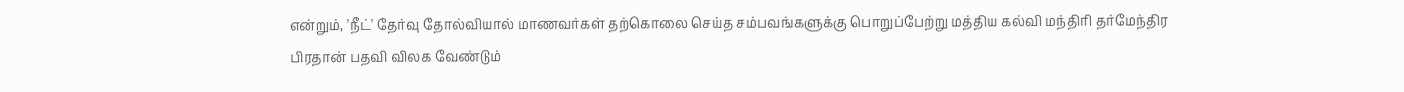என்றும், 'நீட்' தேர்வு தோல்வியால் மாணவர்கள் தற்கொலை செய்த சம்பவங்களுக்கு பொறுப்பேற்று மத்திய கல்வி மந்திரி தர்மேந்திர பிரதான் பதவி விலக வேண்டும்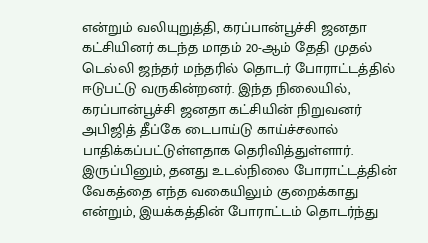என்றும் வலியுறுத்தி, கரப்பான்பூச்சி ஜனதா கட்சியினர் கடந்த மாதம் 20-ஆம் தேதி முதல் டெல்லி ஜந்தர் மந்தரில் தொடர் போராட்டத்தில் ஈடுபட்டு வருகின்றனர். இந்த நிலையில், கரப்பான்பூச்சி ஜனதா கட்சியின் நிறுவனர் அபிஜித் தீப்கே டைபாய்டு காய்ச்சலால் பாதிக்கப்பட்டுள்ளதாக தெரிவித்துள்ளார். இருப்பினும், தனது உடல்நிலை போராட்டத்தின் வேகத்தை எந்த வகையிலும் குறைக்காது என்றும், இயக்கத்தின் போராட்டம் தொடர்ந்து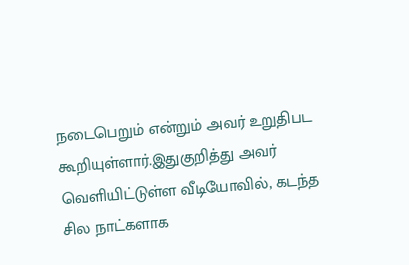நடைபெறும் என்றும் அவர் உறுதிபட கூறியுள்ளார்.இதுகுறித்து அவர் வெளியிட்டுள்ள வீடியோவில், கடந்த சில நாட்களாக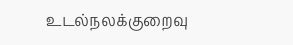உடல்நலக்குறைவு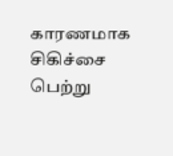காரணமாக சிகிச்சை பெற்று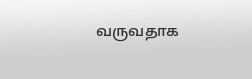வருவதாக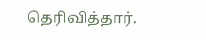தெரிவித்தார்.